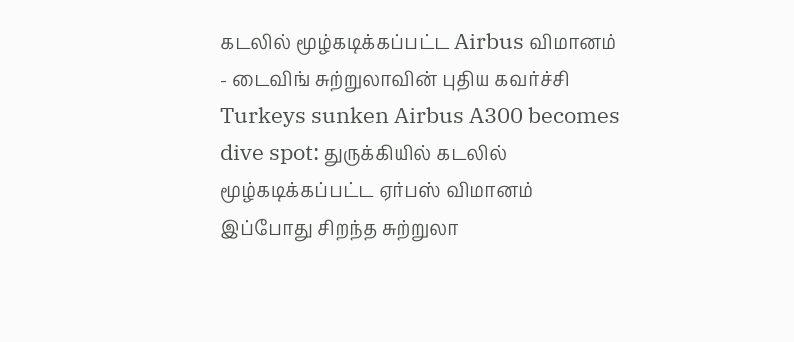கடலில் மூழ்கடிக்கப்பட்ட Airbus விமானம் - டைவிங் சுற்றுலாவின் புதிய கவர்ச்சி
Turkeys sunken Airbus A300 becomes dive spot: துருக்கியில் கடலில் மூழ்கடிக்கப்பட்ட ஏர்பஸ் விமானம் இப்போது சிறந்த சுற்றுலா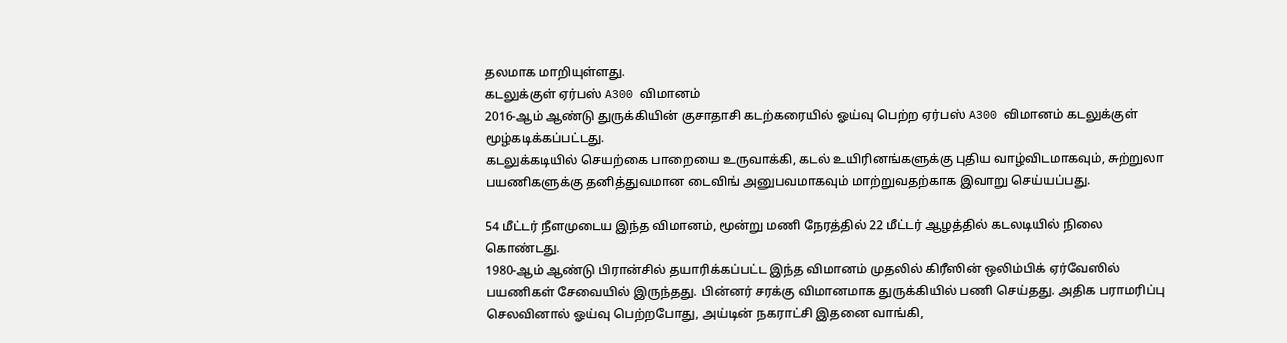தலமாக மாறியுள்ளது.
கடலுக்குள் ஏர்பஸ் A300 விமானம்
2016-ஆம் ஆண்டு துருக்கியின் குசாதாசி கடற்கரையில் ஓய்வு பெற்ற ஏர்பஸ் A300 விமானம் கடலுக்குள் மூழ்கடிக்கப்பட்டது.
கடலுக்கடியில் செயற்கை பாறையை உருவாக்கி, கடல் உயிரினங்களுக்கு புதிய வாழ்விடமாகவும், சுற்றுலா பயணிகளுக்கு தனித்துவமான டைவிங் அனுபவமாகவும் மாற்றுவதற்காக இவாறு செய்யப்பது.

54 மீட்டர் நீளமுடைய இந்த விமானம், மூன்று மணி நேரத்தில் 22 மீட்டர் ஆழத்தில் கடலடியில் நிலை கொண்டது.
1980-ஆம் ஆண்டு பிரான்சில் தயாரிக்கப்பட்ட இந்த விமானம் முதலில் கிரீஸின் ஒலிம்பிக் ஏர்வேஸில் பயணிகள் சேவையில் இருந்தது. பின்னர் சரக்கு விமானமாக துருக்கியில் பணி செய்தது. அதிக பராமரிப்பு செலவினால் ஓய்வு பெற்றபோது, அய்டின் நகராட்சி இதனை வாங்கி,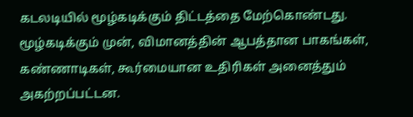கடலடியில் மூழ்கடிக்கும் திட்டத்தை மேற்கொண்டது.
மூழ்கடிக்கும் முன், விமானத்தின் ஆபத்தான பாகங்கள், கண்ணாடிகள், கூர்மையான உதிரிகள் அனைத்தும் அகற்றப்பட்டன.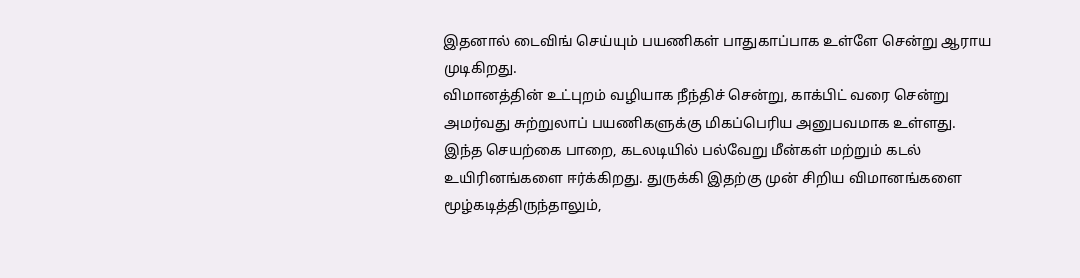இதனால் டைவிங் செய்யும் பயணிகள் பாதுகாப்பாக உள்ளே சென்று ஆராய முடிகிறது.
விமானத்தின் உட்புறம் வழியாக நீந்திச் சென்று, காக்பிட் வரை சென்று அமர்வது சுற்றுலாப் பயணிகளுக்கு மிகப்பெரிய அனுபவமாக உள்ளது.
இந்த செயற்கை பாறை, கடலடியில் பல்வேறு மீன்கள் மற்றும் கடல் உயிரினங்களை ஈர்க்கிறது. துருக்கி இதற்கு முன் சிறிய விமானங்களை மூழ்கடித்திருந்தாலும்,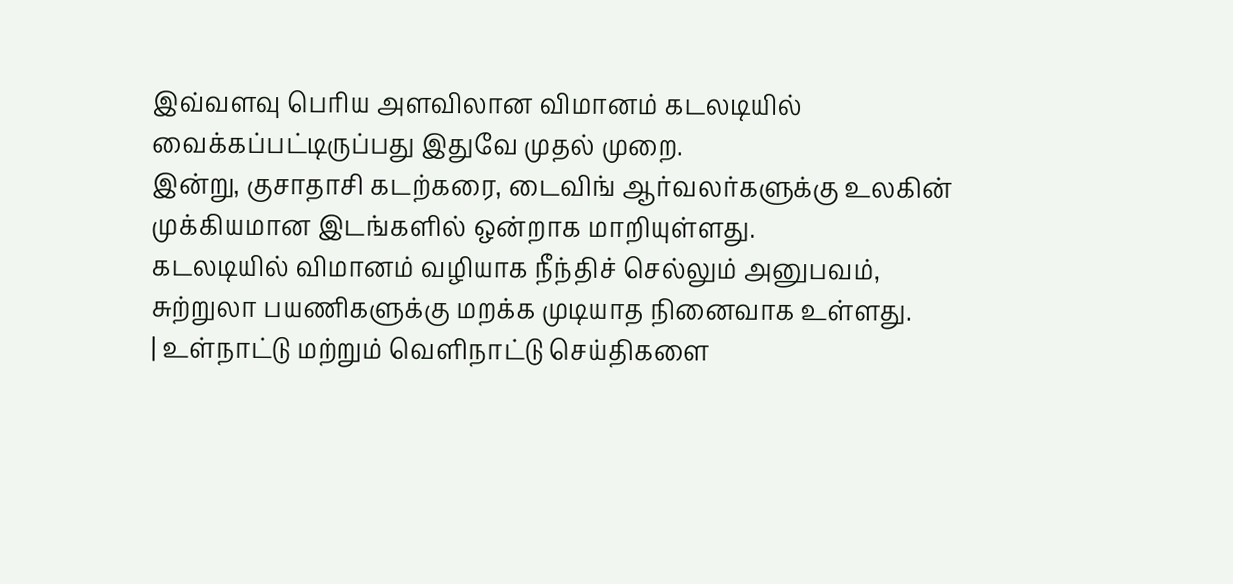இவ்வளவு பெரிய அளவிலான விமானம் கடலடியில் வைக்கப்பட்டிருப்பது இதுவே முதல் முறை.
இன்று, குசாதாசி கடற்கரை, டைவிங் ஆர்வலர்களுக்கு உலகின் முக்கியமான இடங்களில் ஒன்றாக மாறியுள்ளது.
கடலடியில் விமானம் வழியாக நீந்திச் செல்லும் அனுபவம், சுற்றுலா பயணிகளுக்கு மறக்க முடியாத நினைவாக உள்ளது.
| உள்நாட்டு மற்றும் வெளிநாட்டு செய்திகளை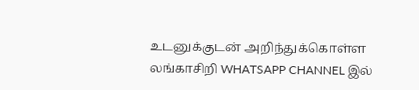உடனுக்குடன் அறிந்துக்கொள்ள லங்காசிறி WHATSAPP CHANNEL இல்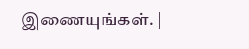இணையுங்கள். |